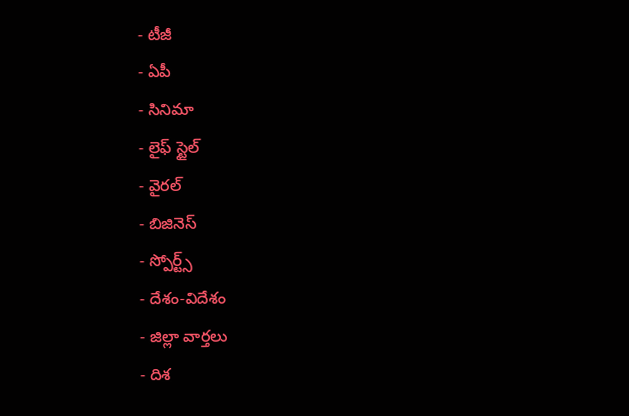- టీజీ
- ఏపీ
- సినిమా
- లైఫ్ స్టైల్
- వైరల్
- బిజినెస్
- స్పోర్ట్స్
- దేశం-విదేశం
- జిల్లా వార్తలు
- దిశ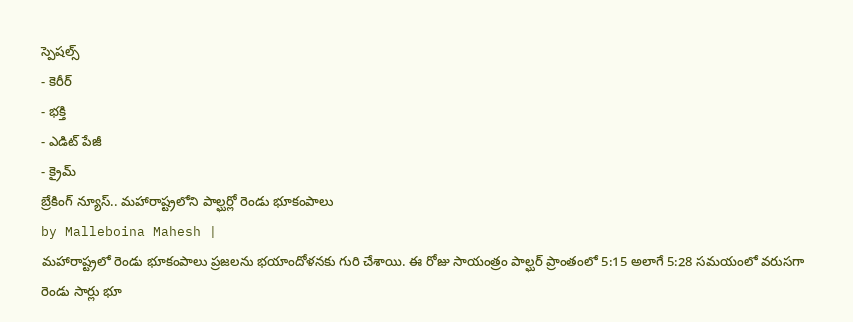స్పెషల్స్
- కెరీర్
- భక్తి
- ఎడిట్ పేజీ
- క్రైమ్
బ్రేకింగ్ న్యూస్.. మహారాష్ట్రలోని పాల్ఘర్లో రెండు భూకంపాలు
by Malleboina Mahesh |
మహారాష్ట్రలో రెండు భూకంపాలు ప్రజలను భయాందోళనకు గురి చేశాయి. ఈ రోజు సాయంత్రం పాల్ఘర్ ప్రాంతంలో 5:15 అలాగే 5:28 సమయంలో వరుసగా రెండు సార్లు భూ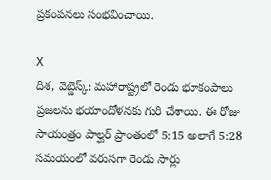ప్రకంపనలు సంభవించాయి.

X
దిశ, వెబ్డెస్క్: మహారాష్ట్రలో రెండు భూకంపాలు ప్రజలను భయాందోళనకు గురి చేశాయి. ఈ రోజు సాయంత్రం పాల్ఘర్ ప్రాంతంలో 5:15 అలాగే 5:28 సమయంలో వరుసగా రెండు సార్లు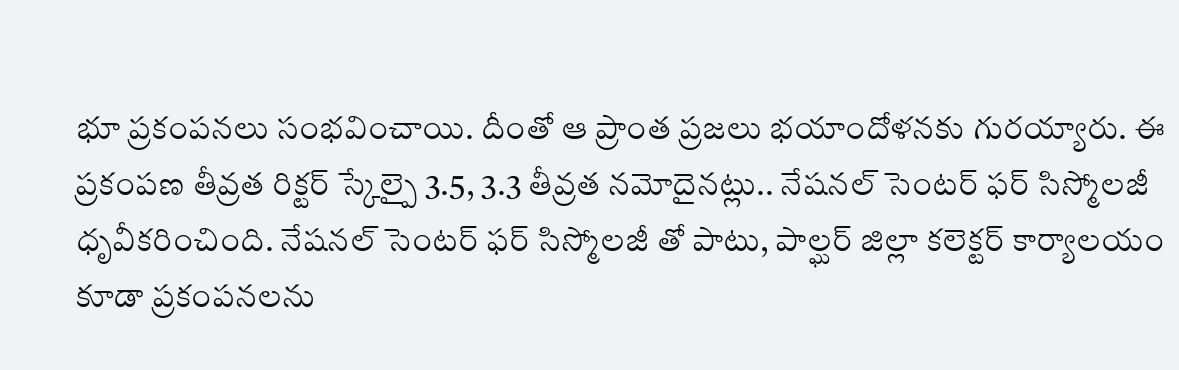భూ ప్రకంపనలు సంభవించాయి. దీంతో ఆ ప్రాంత ప్రజలు భయాందోళనకు గురయ్యారు. ఈ ప్రకంపణ తీవ్రత రిక్టర్ స్కేల్పై 3.5, 3.3 తీవ్రత నమోదైనట్లు.. నేషనల్ సెంటర్ ఫర్ సిస్మోలజీ ధృవీకరించింది. నేషనల్ సెంటర్ ఫర్ సిస్మోలజీ తో పాటు, పాల్ఘర్ జిల్లా కలెక్టర్ కార్యాలయం కూడా ప్రకంపనలను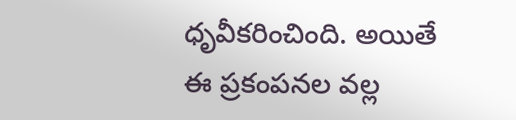ధృవీకరించింది. అయితే ఈ ప్రకంపనల వల్ల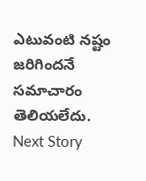ఎటువంటి నష్టం జరిగిందనే సమాచారం తెలియలేదు.
Next Story